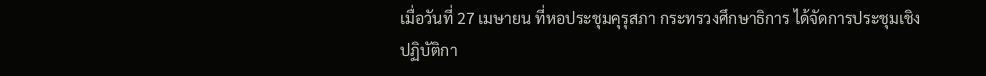เมื่อวันที่ 27 เมษายน ที่หอประชุมคุรุสภา กระทรวงศึกษาธิการ ได้จัดการประชุมเชิงปฏิบัติกา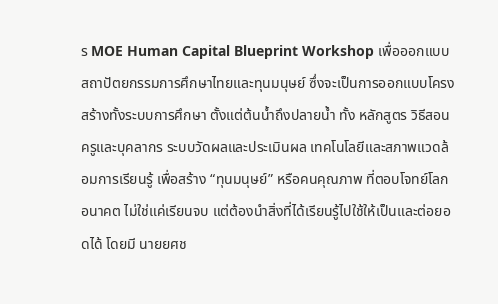ร MOE Human Capital Blueprint Workshop เพื่อออกแบบสถาปัตยกรรมการศึกษาไทยและทุนมนุษย์ ซึ่งจะเป็นการออกแบบโครงสร้างทั้งระบบการศึกษา ตั้งแต่ต้นน้ำถึงปลายน้ำ ทั้ง หลักสูตร วิธีสอน ครูและบุคลากร ระบบวัดผลและประเมินผล เทคโนโลยีและสภาพแวดล้อมการเรียนรู้ เพื่อสร้าง “ทุนมนุษย์” หรือคนคุณภาพ ที่ตอบโจทย์โลกอนาคต ไม่ใช่แค่เรียนจบ แต่ต้องนำสิ่งที่ได้เรียนรู้ไปใช้ให้เป็นและต่อยอดได้ โดยมี นายยศช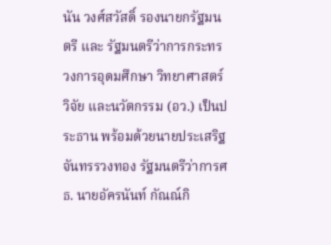นัน วงศ์สวัสดิ์ รองนายกรัฐมนตรี และ รัฐมนตรีว่าการกระทรวงการอุดมศึกษา วิทยาศาสตร์ วิจัย และนวัตกรรม (อว.) เป็นประธาน พร้อมด้วยนายประเสริฐ จันทรรวงทอง รัฐมนตรีว่าการศธ. นายอัครนันท์ กัณณ์กิ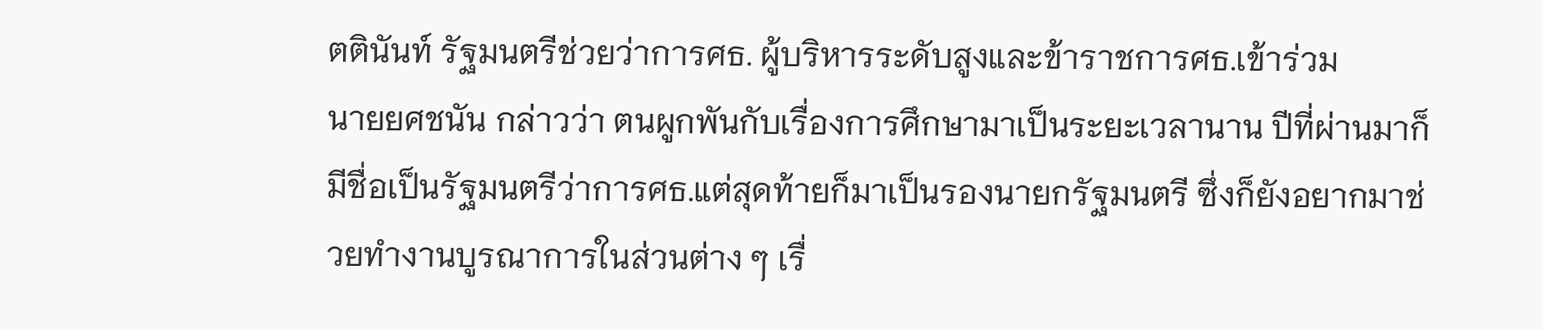ตตินันท์ รัฐมนตรีช่วยว่าการศธ. ผู้บริหารระดับสูงและข้าราชการศธ.เข้าร่วม
นายยศชนัน กล่าวว่า ตนผูกพันกับเรื่องการศึกษามาเป็นระยะเวลานาน ปีที่ผ่านมาก็มีชื่อเป็นรัฐมนตรีว่าการศธ.แต่สุดท้ายก็มาเป็นรองนายกรัฐมนตรี ซึ่งก็ยังอยากมาช่วยทำงานบูรณาการในส่วนต่าง ๆ เรื่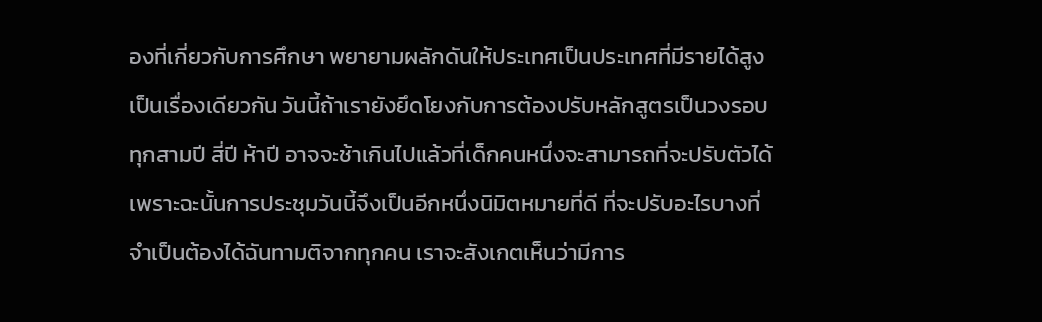องที่เกี่ยวกับการศึกษา พยายามผลักดันให้ประเทศเป็นประเทศที่มีรายได้สูงเป็นเรื่องเดียวกัน วันนี้ถ้าเรายังยึดโยงกับการต้องปรับหลักสูตรเป็นวงรอบทุกสามปี สี่ปี ห้าปี อาจจะช้าเกินไปแล้วที่เด็กคนหนึ่งจะสามารถที่จะปรับตัวได้ เพราะฉะนั้นการประชุมวันนี้จึงเป็นอีกหนึ่งนิมิตหมายที่ดี ที่จะปรับอะไรบางที่จำเป็นต้องได้ฉันทามติจากทุกคน เราจะสังเกตเห็นว่ามีการ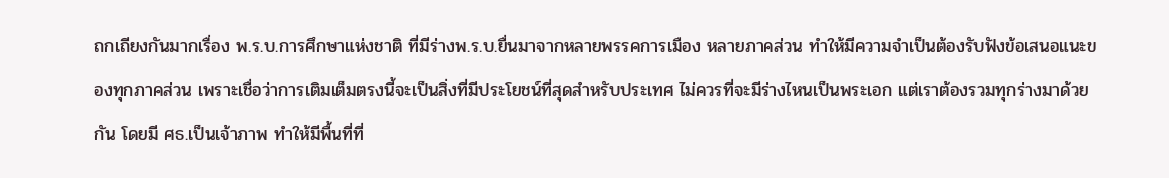ถกเถียงกันมากเรื่อง พ.ร.บ.การศึกษาแห่งชาติ ที่มีร่างพ.ร.บ.ยื่นมาจากหลายพรรคการเมือง หลายภาคส่วน ทำให้มีความจำเป็นต้องรับฟังข้อเสนอแนะของทุกภาคส่วน เพราะเชื่อว่าการเติมเต็มตรงนี้จะเป็นสิ่งที่มีประโยชน์ที่สุดสำหรับประเทศ ไม่ควรที่จะมีร่างไหนเป็นพระเอก แต่เราต้องรวมทุกร่างมาด้วยกัน โดยมี ศธ.เป็นเจ้าภาพ ทำให้มีพื้นที่ที่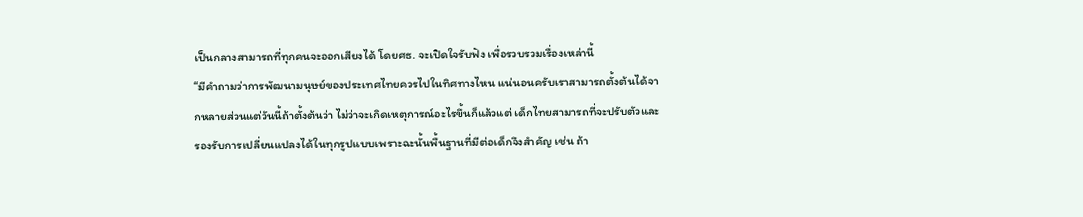เป็นกลางสามารถที่ทุกคนจะออกเสียงได้ โดยศธ. จะเปิดใจรับฟัง เพื่อรวบรวมเรื่องเหล่านี้
“มีคำถามว่าการพัฒนามนุษย์ของประเทศไทยควรไปในทิศทางไหน แน่นอนครับเราสามารถตั้งต้นได้จากหลายส่วนแต่วันนี้ถ้าตั้งต้นว่า ไม่ว่าจะเกิดเหตุการณ์อะไรขึ้นก็แล้วแต่ เด็กไทยสามารถที่จะปรับตัวและรองรับการเปลี่ยนแปลงได้ในทุกรูปแบบเพราะฉะนั้นพื้นฐานที่มีต่อเด็กจึงสำคัญ เช่น ถ้า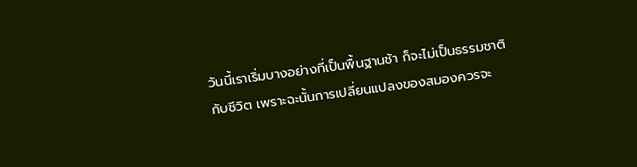วันนี้เราเริ่มบางอย่างที่เป็นพื้นฐานช้า ก็จะไม่เป็นธรรมชาติกับชีวิต เพราะฉะนั้นการเปลี่ยนแปลงของสมองควรจะ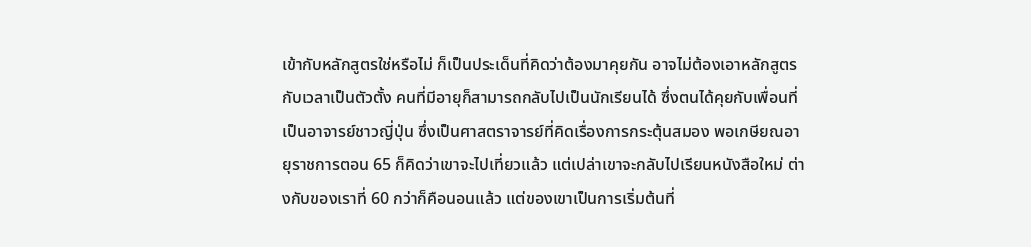เข้ากับหลักสูตรใช่หรือไม่ ก็เป็นประเด็นที่คิดว่าต้องมาคุยกัน อาจไม่ต้องเอาหลักสูตรกับเวลาเป็นตัวตั้ง คนที่มีอายุก็สามารถกลับไปเป็นนักเรียนได้ ซึ่งตนได้คุยกับเพื่อนที่เป็นอาจารย์ชาวญี่ปุ่น ซึ่งเป็นศาสตราจารย์ที่คิดเรื่องการกระตุ้นสมอง พอเกษียณอายุราชการตอน 65 ก็คิดว่าเขาจะไปเที่ยวแล้ว แต่เปล่าเขาจะกลับไปเรียนหนังสือใหม่ ต่างกับของเราที่ 60 กว่าก็คือนอนแล้ว แต่ของเขาเป็นการเริ่มต้นที่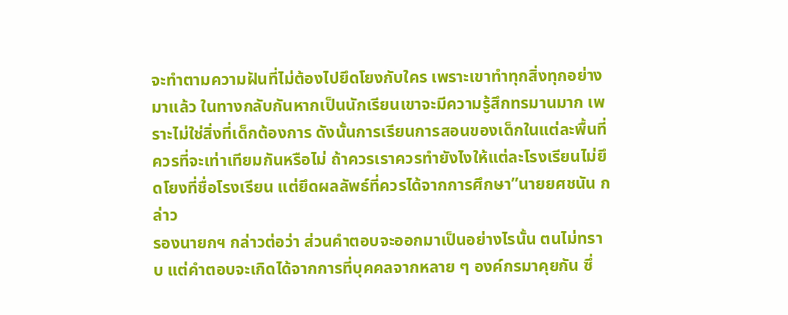จะทำตามความฝันที่ไม่ต้องไปยึดโยงกับใคร เพราะเขาทำทุกสิ่งทุกอย่างมาแล้ว ในทางกลับกันหากเป็นนักเรียนเขาจะมีความรู้สึกทรมานมาก เพราะไม่ใช่สิ่งที่เด็กต้องการ ดังนั้นการเรียนการสอนของเด็กในแต่ละพื้นที่ควรที่จะเท่าเทียมกันหรือไม่ ถ้าควรเราควรทำยังไงให้แต่ละโรงเรียนไม่ยึดโยงที่ชื่อโรงเรียน แต่ยึดผลลัพธ์ที่ควรได้จากการศึกษา”นายยศชนัน กล่าว
รองนายกฯ กล่าวต่อว่า ส่วนคำตอบจะออกมาเป็นอย่างไรนั้น ตนไม่ทราบ แต่คำตอบจะเกิดได้จากการที่บุคคลจากหลาย ๆ องค์กรมาคุยกัน ซึ่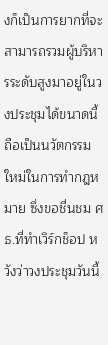งก็เป็นการยากที่จะสามารถรวมผู้บริหารระดับสูงมาอยู่ในวงประชุมได้ขนาดนี้ ถือเป็นนวัตกรรมใหม่ในการทำกฎหมาย ซึ่งขอชื่นชม ศธ.ที่ทำเวิร์กช็อป หวังว่าวงประชุมวันนี้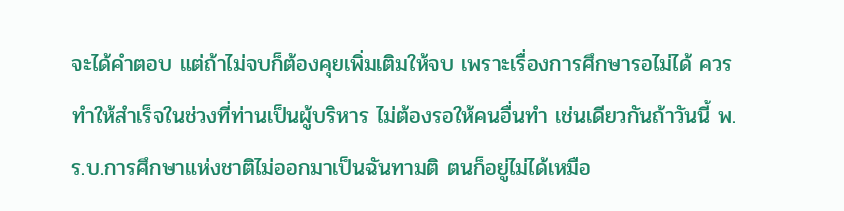จะได้คำตอบ แต่ถ้าไม่จบก็ต้องคุยเพิ่มเติมให้จบ เพราะเรื่องการศึกษารอไม่ได้ ควรทำให้สำเร็จในช่วงที่ท่านเป็นผู้บริหาร ไม่ต้องรอให้คนอื่นทำ เช่นเดียวกันถ้าวันนี้ พ.ร.บ.การศึกษาแห่งชาติไม่ออกมาเป็นฉันทามติ ตนก็อยู่ไม่ได้เหมือ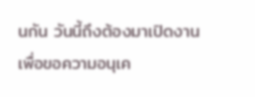นกัน วันนี้ถึงต้องมาเปิดงานเพื่อขอความอนุเค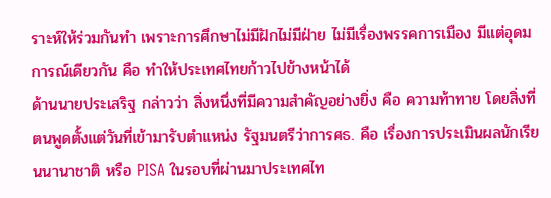ราะห์ให้ร่วมกันทำ เพราะการศึกษาไม่มีฝักไม่มีฝ่าย ไม่มีเรื่องพรรคการเมือง มีแต่อุดมการณ์เดียวกัน คือ ทำให้ประเทศไทยก้าวไปข้างหน้าได้
ด้านนายประเสริฐ กล่าวว่า สิ่งหนึ่งที่มีความสำคัญอย่างยิ่ง คือ ความท้าทาย โดยสิ่งที่ตนพูดตั้งแต่วันที่เข้ามารับตำแหน่ง รัฐมนตรีว่าการศธ. คือ เรื่องการประเมินผลนักเรียนนานาชาติ หรือ PISA ในรอบที่ผ่านมาประเทศไท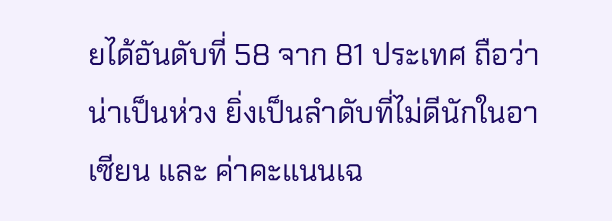ยได้อันดับที่ 58 จาก 81 ประเทศ ถือว่าน่าเป็นห่วง ยิ่งเป็นลำดับที่ไม่ดีนักในอาเซียน และ ค่าคะแนนเฉ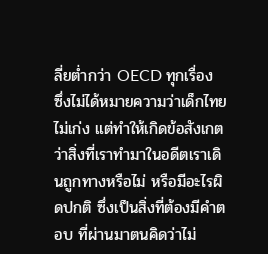ลี่ยต่ำกว่า OECD ทุกเรื่อง ซึ่งไม่ได้หมายความว่าเด็กไทยไม่เก่ง แต่ทำให้เกิดข้อสังเกตว่าสิ่งที่เราทำมาในอดีตเราเดินถูกทางหรือไม่ หรือมีอะไรผิดปกติ ซึ่งเป็นสิ่งที่ต้องมีคำตอบ ที่ผ่านมาตนคิดว่าไม่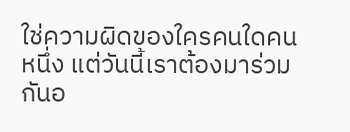ใช่ความผิดของใครคนใดคนหนึ่ง แต่วันนี้เราต้องมาร่วมกันอ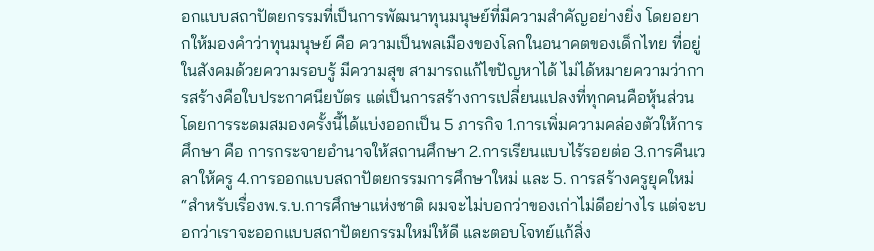อกแบบสถาปัตยกรรมที่เป็นการพัฒนาทุนมนุษย์ที่มีความสำคัญอย่างยิ่ง โดยอยากให้มองคำว่าทุนมนุษย์ คือ ความเป็นพลเมืองของโลกในอนาคตของเด็กไทย ที่อยู่ในสังคมด้วยความรอบรู้ มีความสุข สามารถแก้ไขปัญหาได้ ไม่ได้หมายความว่าการสร้างคือใบประกาศนียบัตร แต่เป็นการสร้างการเปลี่ยนแปลงที่ทุกคนคือหุ้นส่วน โดยการระดมสมองครั้งนี้ได้แบ่งออกเป็น 5 ภารกิจ 1.การเพิ่มความคล่องตัวให้การศึกษา คือ การกระจายอำนาจให้สถานศึกษา 2.การเรียนแบบไร้รอยต่อ 3.การคืนเวลาให้ครู 4.การออกแบบสถาปัตยกรรมการศึกษาใหม่ และ 5. การสร้างครูยุคใหม่
“สำหรับเรื่องพ.ร.บ.การศึกษาแห่งชาติ ผมจะไม่บอกว่าของเก่าไม่ดีอย่างไร แต่จะบอกว่าเราจะออกแบบสถาปัตยกรรมใหม่ให้ดี และตอบโจทย์แก้สิ่ง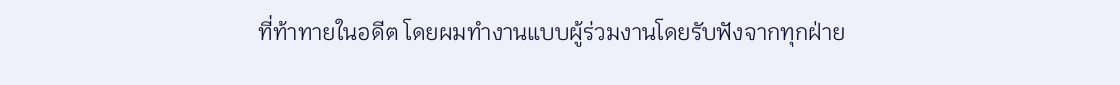ที่ท้าทายในอดีต โดยผมทำงานแบบผู้ร่วมงานโดยรับฟังจากทุกฝ่าย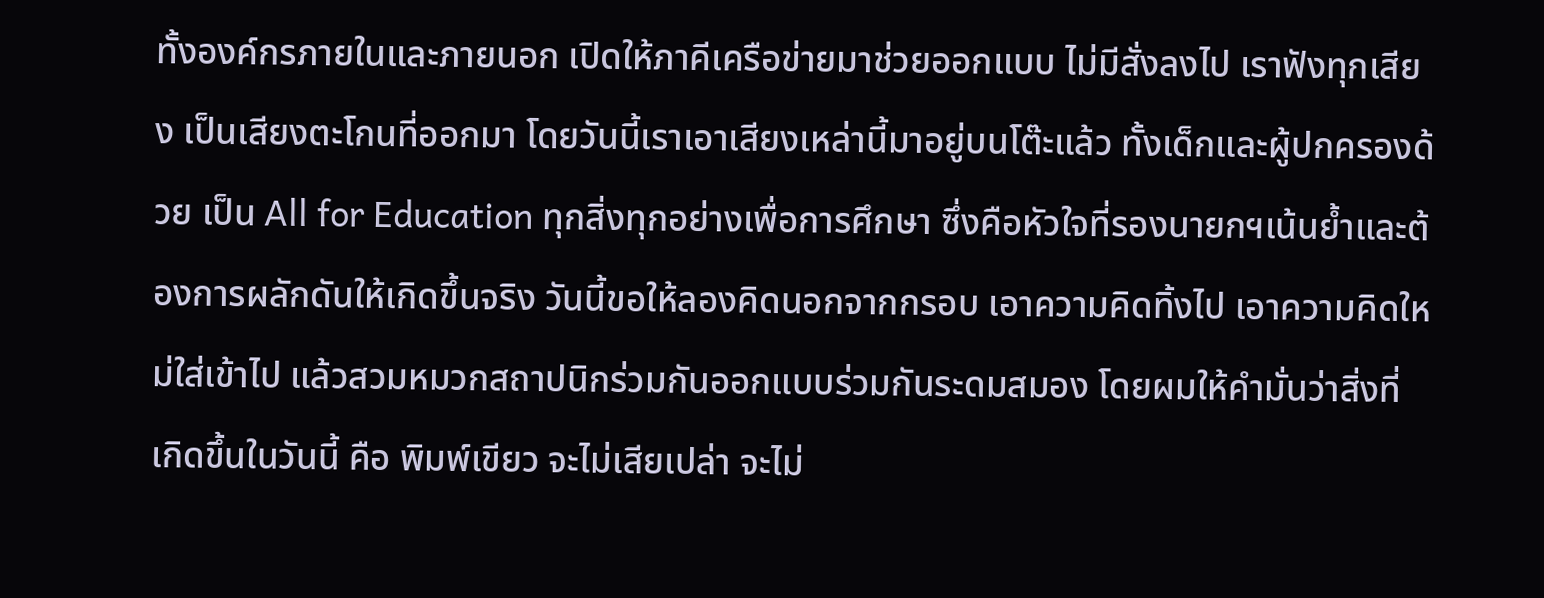ทั้งองค์กรภายในและภายนอก เปิดให้ภาคีเครือข่ายมาช่วยออกแบบ ไม่มีสั่งลงไป เราฟังทุกเสียง เป็นเสียงตะโกนที่ออกมา โดยวันนี้เราเอาเสียงเหล่านี้มาอยู่บนโต๊ะแล้ว ทั้งเด็กและผู้ปกครองด้วย เป็น All for Education ทุกสิ่งทุกอย่างเพื่อการศึกษา ซึ่งคือหัวใจที่รองนายกฯเน้นย้ำและต้องการผลักดันให้เกิดขึ้นจริง วันนี้ขอให้ลองคิดนอกจากกรอบ เอาความคิดทิ้งไป เอาความคิดใหม่ใส่เข้าไป แล้วสวมหมวกสถาปนิกร่วมกันออกแบบร่วมกันระดมสมอง โดยผมให้คำมั่นว่าสิ่งที่เกิดขึ้นในวันนี้ คือ พิมพ์เขียว จะไม่เสียเปล่า จะไม่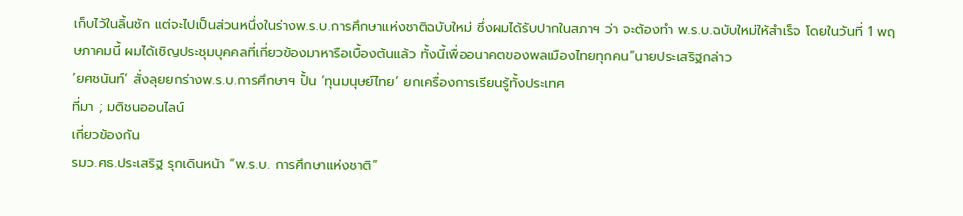เก็บไว้ในลิ้นชัก แต่จะไปเป็นส่วนหนึ่งในร่างพ.ร.บ.การศึกษาแห่งชาติฉบับใหม่ ซึ่งผมได้รับปากในสภาฯ ว่า จะต้องทำ พ.ร.บ.ฉบับใหม่ให้สำเร็จ โดยในวันที่ 1 พฤษภาคมนี้ ผมได้เชิญประชุมบุคคลที่เกี่ยวข้องมาหารือเบื้องต้นแล้ว ทั้งนี้เพื่ออนาคตของพลเมืองไทยทุกคน”นายประเสริฐกล่าว
‘ยศชนันท์’ สั่งลุยยกร่างพ.ร.บ.การศึกษาฯ ปั้น ‘ทุนมนุษย์ไทย’ ยกเครื่องการเรียนรู้ทั้งประเทศ
ที่มา ; มติชนออนไลน์
เกี่ยวข้องกัน
รมว.ศธ.ประเสริฐ รุกเดินหน้า “พ.ร.บ. การศึกษาแห่งชาติ”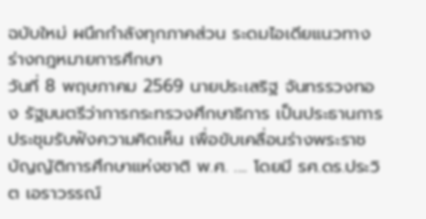ฉบับใหม่ ผนึกกำลังทุกภาคส่วน ระดมไอเดียแนวทางร่างกฎหมายการศึกษา
วันที่ 8 พฤษภาคม 2569 นายประเสริฐ จันทรรวงทอง รัฐมนตรีว่าการกระทรวงศึกษาธิการ เป็นประธานการประชุมรับฟังความคิดเห็น เพื่อขับเคลื่อนร่างพระราชบัญญัติการศึกษาแห่งชาติ พ.ศ. .... โดยมี รศ.ดร.ประวิต เอราวรรณ์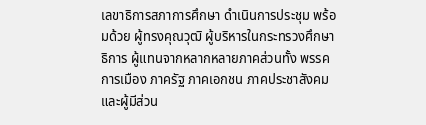เลขาธิการสภาการศึกษา ดำเนินการประชุม พร้อมด้วย ผู้ทรงคุณวุฒิ ผู้บริหารในกระทรวงศึกษาธิการ ผู้แทนจากหลากหลายภาคส่วนทั้ง พรรคการเมือง ภาครัฐ ภาคเอกชน ภาคประชาสังคม และผู้มีส่วน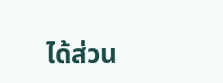ได้ส่วน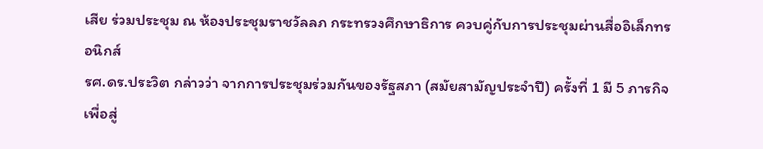เสีย ร่วมประชุม ณ ห้องประชุมราชวัลลภ กระทรวงศึกษาธิการ ควบคู่กับการประชุมผ่านสื่ออิเล็กทรอนิกส์
รศ.ดร.ประวิต กล่าวว่า จากการประชุมร่วมกันของรัฐสภา (สมัยสามัญประจำปี) ครั้งที่ 1 มี 5 ภารกิจ เพื่อสู่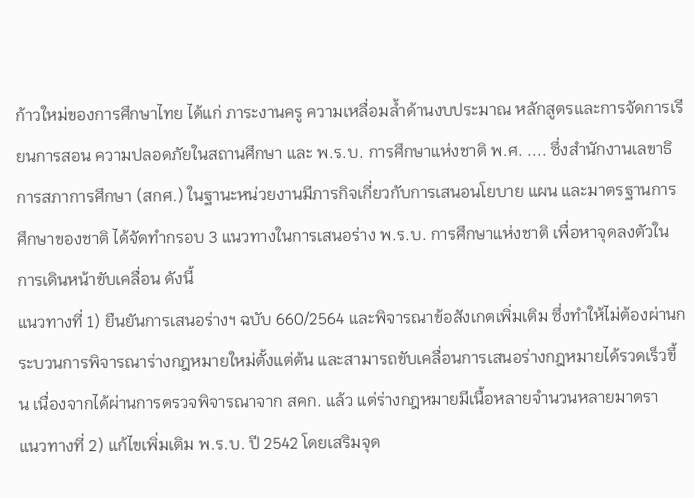ก้าวใหม่ของการศึกษาไทย ได้แก่ ภาระงานครู ความเหลื่อมล้ำด้านงบประมาณ หลักสูตรและการจัดการเรียนการสอน ความปลอดภัยในสถานศึกษา และ พ.ร.บ. การศึกษาแห่งชาติ พ.ศ. .... ซึ่งสำนักงานเลขาธิการสภาการศึกษา (สกศ.) ในฐานะหน่วยงานมีภารกิจเกี่ยวกับการเสนอนโยบาย แผน และมาตรฐานการศึกษาของชาติ ได้จัดทำกรอบ 3 แนวทางในการเสนอร่าง พ.ร.บ. การศึกษาแห่งชาติ เพื่อหาจุดลงตัวในการเดินหน้าขับเคลื่อน ดังนี้
แนวทางที่ 1) ยืนยันการเสนอร่างฯ ฉบับ 660/2564 และพิจารณาข้อสังเกตเพิ่มเติม ซึ่งทำให้ไม่ต้องผ่านกระบวนการพิจารณาร่างกฎหมายใหม่ตั้งแต่ต้น และสามารถขับเคลื่อนการเสนอร่างกฎหมายได้รวดเร็วขึ้น เนื่องจากได้ผ่านการตรวจพิจารณาจาก สคก. แล้ว แต่ร่างกฎหมายมีเนื้อหลายจำนวนหลายมาตรา
แนวทางที่ 2) แก้ไขเพิ่มเติม พ.ร.บ. ปี 2542 โดยเสริมจุด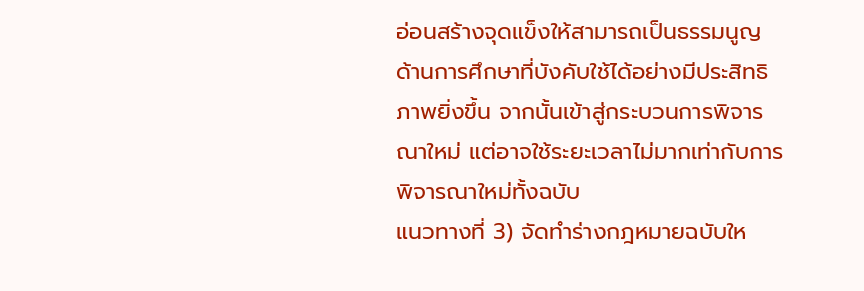อ่อนสร้างจุดแข็งให้สามารถเป็นธรรมนูญด้านการศึกษาที่บังคับใช้ได้อย่างมีประสิทธิภาพยิ่งขึ้น จากนั้นเข้าสู่กระบวนการพิจารณาใหม่ แต่อาจใช้ระยะเวลาไม่มากเท่ากับการพิจารณาใหม่ทั้งฉบับ
แนวทางที่ 3) จัดทำร่างกฎหมายฉบับให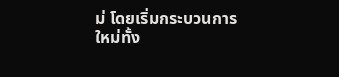ม่ โดยเริ่มกระบวนการใหม่ทั้ง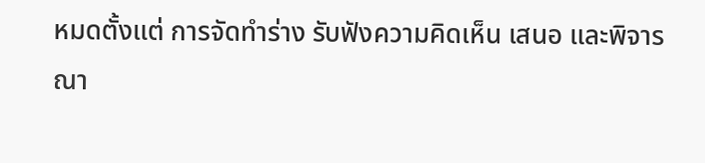หมดตั้งแต่ การจัดทำร่าง รับฟังความคิดเห็น เสนอ และพิจารณา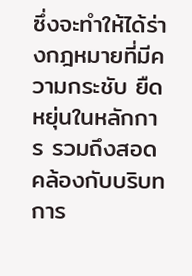ซึ่งจะทำให้ได้ร่างกฎหมายที่มีความกระชับ ยืดหยุ่นในหลักการ รวมถึงสอดคล้องกับบริบทการ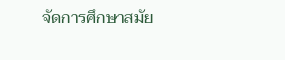จัดการศึกษาสมัย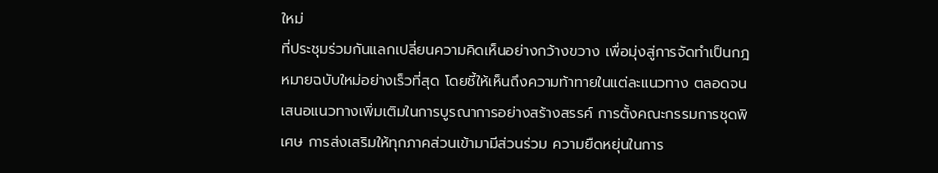ใหม่
ที่ประชุมร่วมกันแลกเปลี่ยนความคิดเห็นอย่างกว้างขวาง เพื่อมุ่งสู่การจัดทำเป็นกฎหมายฉบับใหม่อย่างเร็วที่สุด โดยชี้ให้เห็นถึงความท้าทายในแต่ละแนวทาง ตลอดจนเสนอแนวทางเพิ่มเติมในการบูรณาการอย่างสร้างสรรค์ การตั้งคณะกรรมการชุดพิเศษ การส่งเสริมให้ทุกภาคส่วนเข้ามามีส่วนร่วม ความยืดหยุ่นในการ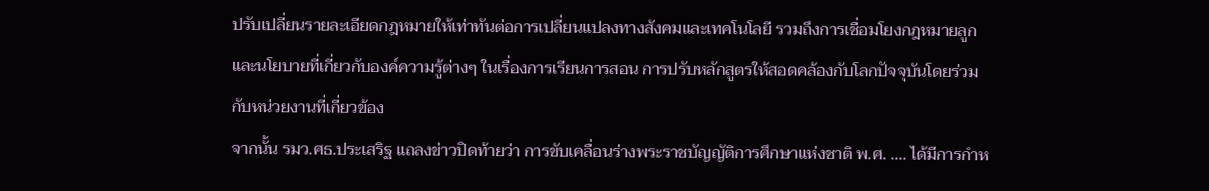ปรับเปลี่ยนรายละเอียดกฎหมายให้เท่าทันต่อการเปลี่ยนแปลงทางสังคมและเทคโนโลยี รวมถึงการเชื่อมโยงกฎหมายลูกและนโยบายที่เกี่ยวกับองค์ความรู้ต่างๆ ในเรื่องการเรียนการสอน การปรับหลักสูตรให้สอดคล้องกับโลกปัจจุบันโดยร่วมกับหน่วยงานที่เกี่ยวข้อง
จากนั้น รมว.ศธ.ประเสริฐ แถลงข่าวปิดท้ายว่า การขับเคลื่อนร่างพระราชบัญญัติการศึกษาแห่งชาติ พ.ศ. .... ได้มีการกำห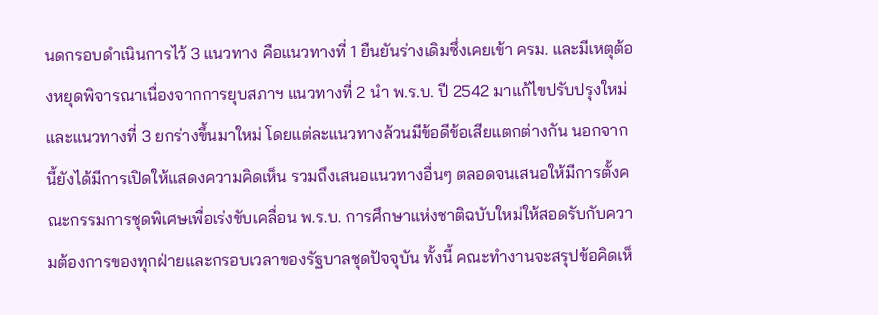นดกรอบดำเนินการไว้ 3 แนวทาง คือแนวทางที่ 1 ยืนยันร่างเดิมซึ่งเคยเข้า ครม. และมีเหตุต้องหยุดพิจารณาเนื่องจากการยุบสภาฯ แนวทางที่ 2 นำ พ.ร.บ. ปี 2542 มาแก้ไขปรับปรุงใหม่ และแนวทางที่ 3 ยกร่างขึ้นมาใหม่ โดยแต่ละแนวทางล้วนมีข้อดีข้อเสียแตกต่างกัน นอกจากนี้ยังได้มีการเปิดให้แสดงความคิดเห็น รวมถึงเสนอแนวทางอื่นๆ ตลอดจนเสนอให้มีการตั้งคณะกรรมการชุดพิเศษเพื่อเร่งขับเคลื่อน พ.ร.บ. การศึกษาแห่งชาติฉบับใหม่ให้สอดรับกับความต้องการของทุกฝ่ายและกรอบเวลาของรัฐบาลชุดปัจจุบัน ทั้งนี้ คณะทำงานจะสรุปข้อคิดเห็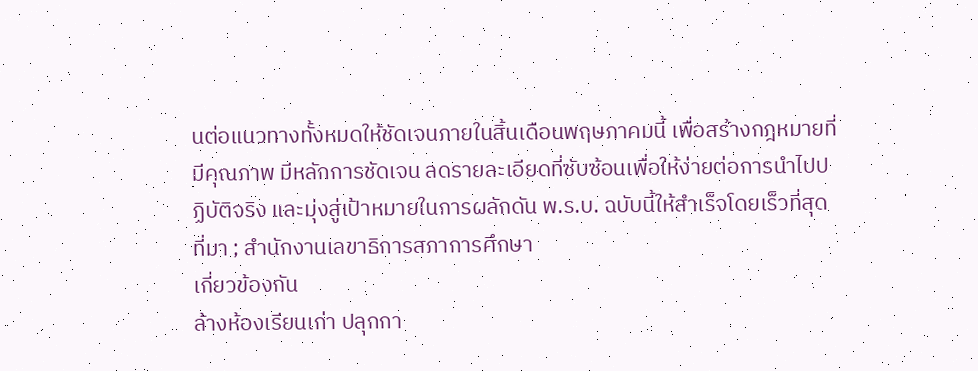นต่อแนวทางทั้งหมดให้ชัดเจนภายในสิ้นเดือนพฤษภาคมนี้ เพื่อสร้างกฎหมายที่มีคุณภาพ มีหลักการชัดเจน ลดรายละเอียดที่ซับซ้อนเพื่อให้ง่ายต่อการนำไปปฏิบัติจริง และมุ่งสู่เป้าหมายในการผลักดัน พ.ร.บ. ฉบับนี้ให้สำเร็จโดยเร็วที่สุด
ที่มา ; สำนักงานเลขาธิการสภาการศึกษา
เกี่ยวข้องกัน
ล้างห้องเรียนเก่า ปลุกกา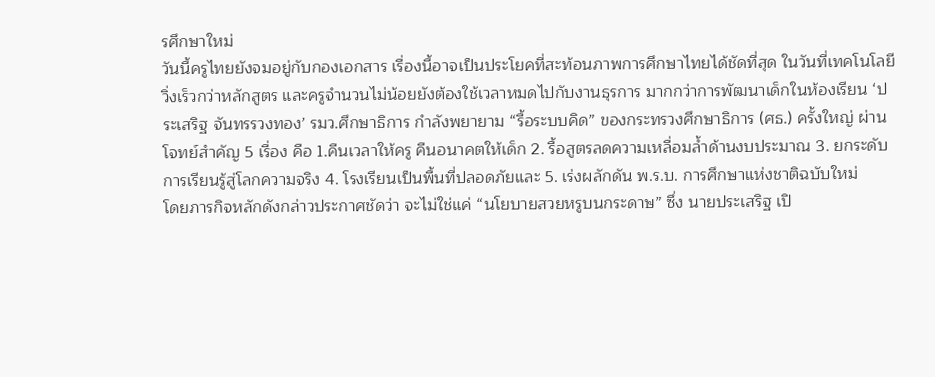รศึกษาใหม่
วันนี้ครูไทยยังจมอยู่กับกองเอกสาร เรื่องนี้อาจเป็นประโยคที่สะท้อนภาพการศึกษาไทยได้ชัดที่สุด ในวันที่เทคโนโลยีวิ่งเร็วกว่าหลักสูตร และครูจำนวนไม่น้อยยังต้องใช้เวลาหมดไปกับงานธุรการ มากกว่าการพัฒนาเด็กในห้องเรียน ‘ประเสริฐ จันทรรวงทอง’ รมว.ศึกษาธิการ กำลังพยายาม “รื้อระบบคิด” ของกระทรวงศึกษาธิการ (ศธ.) ครั้งใหญ่ ผ่านโจทย์สำคัญ 5 เรื่อง คือ 1.คืนเวลาให้ครู คืนอนาคตให้เด็ก 2. รื้อสูตรลดความเหลื่อมล้ำด้านงบประมาณ 3. ยกระดับการเรียนรู้สู่โลกความจริง 4. โรงเรียนเป็นพื้นที่ปลอดภัยและ 5. เร่งผลักดัน พ.ร.บ. การศึกษาแห่งชาติฉบับใหม่
โดยภารกิจหลักดังกล่าวประกาศชัดว่า จะไม่ใช่แค่ “นโยบายสวยหรูบนกระดาษ” ซึ่ง นายประเสริฐ เปิ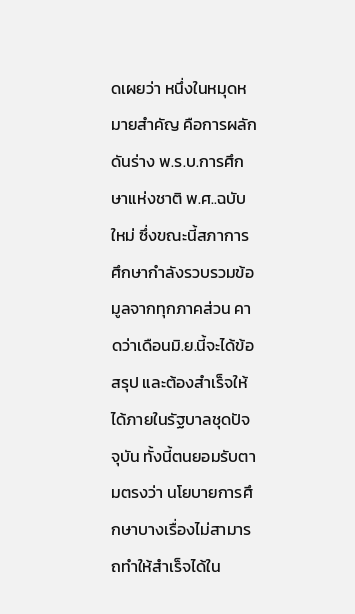ดเผยว่า หนึ่งในหมุดหมายสำคัญ คือการผลักดันร่าง พ.ร.บ.การศึกษาแห่งชาติ พ.ศ..ฉบับใหม่ ซึ่งขณะนี้สภาการศึกษากำลังรวบรวมข้อมูลจากทุกภาคส่วน คาดว่าเดือนมิ.ย.นี้จะได้ข้อสรุป และต้องสำเร็จให้ได้ภายในรัฐบาลชุดปัจจุบัน ทั้งนี้ตนยอมรับตามตรงว่า นโยบายการศึกษาบางเรื่องไม่สามารถทำให้สำเร็จได้ใน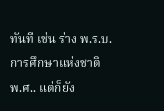ทันที เช่น ร่าง พ.ร.บ.การศึกษาแห่งชาติ พ.ศ.. แต่ก็ยัง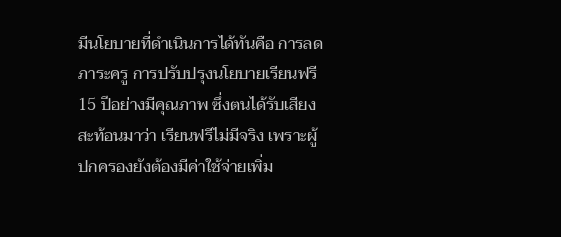มีนโยบายที่ดำเนินการได้ทันคือ การลดภาระครู การปรับปรุงนโยบายเรียนฟรี 15 ปีอย่างมีคุณภาพ ซึ่งตนได้รับเสียงสะท้อนมาว่า เรียนฟรีไม่มีจริง เพราะผู้ปกครองยังต้องมีค่าใช้จ่ายเพิ่ม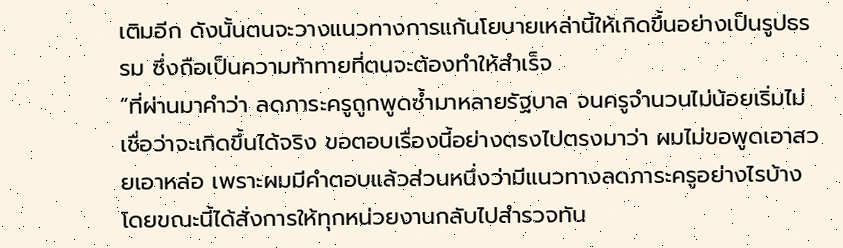เติมอีก ดังนั้นตนจะวางแนวทางการแก้นโยบายเหล่านี้ให้เกิดขึ้นอย่างเป็นรูปธรรม ซึ่งถือเป็นความท้าทายที่ตนจะต้องทำให้สำเร็จ
“ที่ผ่านมาคำว่า ลดภาระครูถูกพูดซ้ำมาหลายรัฐบาล จนครูจำนวนไม่น้อยเริ่มไม่เชื่อว่าจะเกิดขึ้นได้จริง ขอตอบเรื่องนี้อย่างตรงไปตรงมาว่า ผมไม่ขอพูดเอาสวยเอาหล่อ เพราะผมมีคำตอบแล้วส่วนหนึ่งว่ามีแนวทางลดภาระครูอย่างไรบ้าง โดยขณะนี้ได้สั่งการให้ทุกหน่วยงานกลับไปสำรวจทัน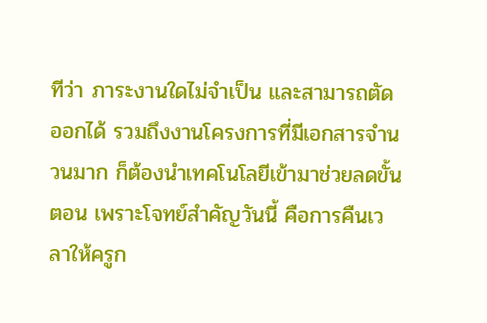ทีว่า ภาระงานใดไม่จำเป็น และสามารถตัดออกได้ รวมถึงงานโครงการที่มีเอกสารจำนวนมาก ก็ต้องนำเทคโนโลยีเข้ามาช่วยลดขั้นตอน เพราะโจทย์สำคัญวันนี้ คือการคืนเวลาให้ครูก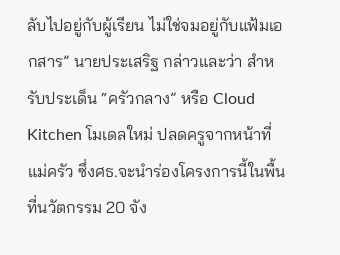ลับไปอยู่กับผู้เรียน ไม่ใช่จมอยู่กับแฟ้มเอกสาร” นายประเสริฐ กล่าวและว่า สำหรับประเด็น “ครัวกลาง” หรือ Cloud Kitchen โมเดลใหม่ ปลดครูจากหน้าที่แม่ครัว ซึ่งศธ.จะนำร่องโครงการนี้ในพื้นที่นวัตกรรม 20 จัง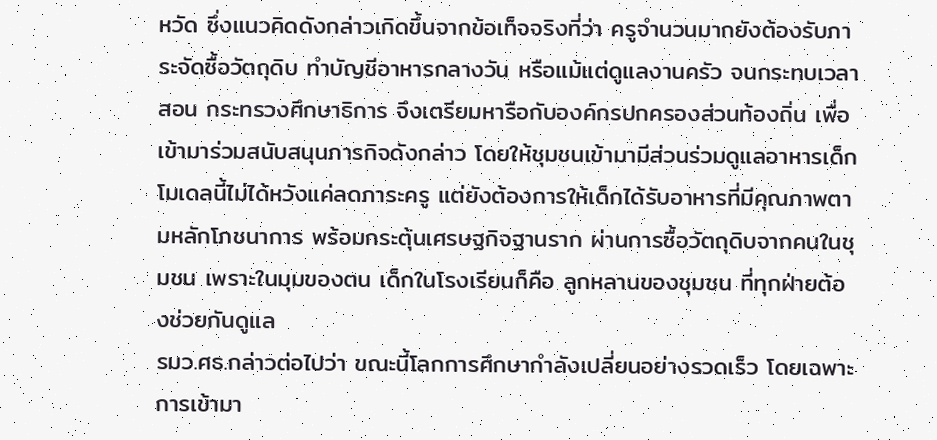หวัด ซึ่งแนวคิดดังกล่าวเกิดขึ้นจากข้อเท็จจริงที่ว่า ครูจำนวนมากยังต้องรับภาระจัดซื้อวัตถุดิบ ทำบัญชีอาหารกลางวัน หรือแม้แต่ดูแลงานครัว จนกระทบเวลาสอน กระทรวงศึกษาธิการ จึงเตรียมหารือกับองค์กรปกครองส่วนท้องถิ่น เพื่อเข้ามาร่วมสนับสนุนภารกิจดังกล่าว โดยให้ชุมชนเข้ามามีส่วนร่วมดูแลอาหารเด็ก โมเดลนี้ไม่ได้หวังแค่ลดภาระครู แต่ยังต้องการให้เด็กได้รับอาหารที่มีคุณภาพตามหลักโภชนาการ พร้อมกระตุ้นเศรษฐกิจฐานราก ผ่านการซื้อวัตถุดิบจากคนในชุมชน เพราะในมุมของตน เด็กในโรงเรียนก็คือ ลูกหลานของชุมชน ที่ทุกฝ่ายต้องช่วยกันดูแล
รมว.ศธ.กล่าวต่อไปว่า ขณะนี้โลกการศึกษากำลังเปลี่ยนอย่างรวดเร็ว โดยเฉพาะการเข้ามา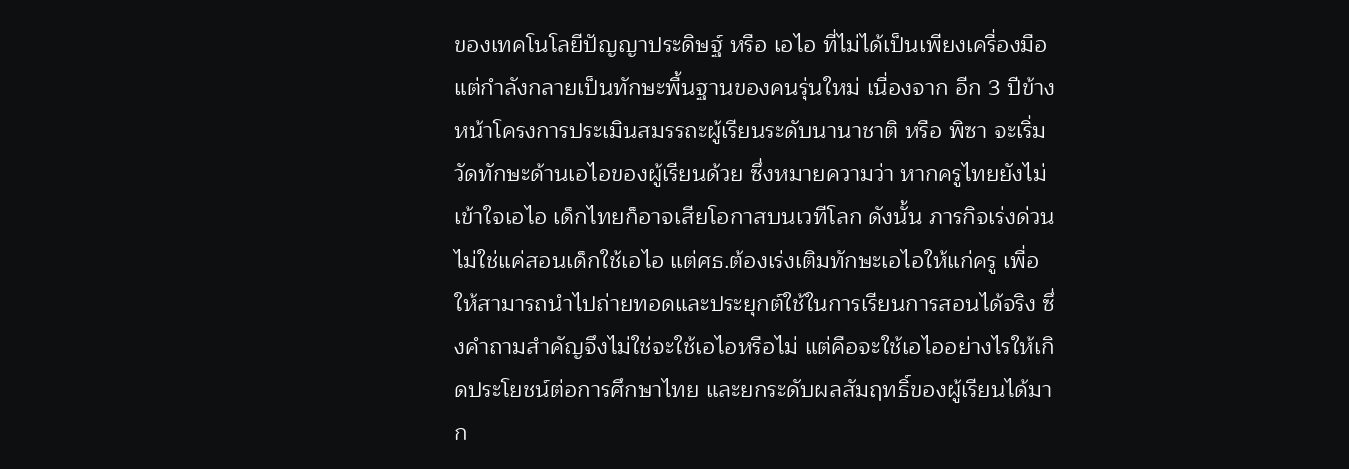ของเทคโนโลยีปัญญาประดิษฐ์ หรือ เอไอ ที่ไม่ได้เป็นเพียงเครื่องมือ แต่กำลังกลายเป็นทักษะพื้นฐานของคนรุ่นใหม่ เนื่องจาก อีก 3 ปีข้างหน้าโครงการประเมินสมรรถะผู้เรียนระดับนานาชาติ หรือ พิซา จะเริ่มวัดทักษะด้านเอไอของผู้เรียนด้วย ซึ่งหมายความว่า หากครูไทยยังไม่เข้าใจเอไอ เด็กไทยก็อาจเสียโอกาสบนเวทีโลก ดังนั้น ภารกิจเร่งด่วนไม่ใช่แค่สอนเด็กใช้เอไอ แต่ศธ.ต้องเร่งเติมทักษะเอไอให้แก่ครู เพื่อให้สามารถนำไปถ่ายทอดและประยุกต์ใช้ในการเรียนการสอนได้จริง ซึ่งคำถามสำคัญจึงไม่ใช่จะใช้เอไอหรือไม่ แต่คือจะใช้เอไออย่างไรให้เกิดประโยชน์ต่อการศึกษาไทย และยกระดับผลสัมฤทธิ์ของผู้เรียนได้มาก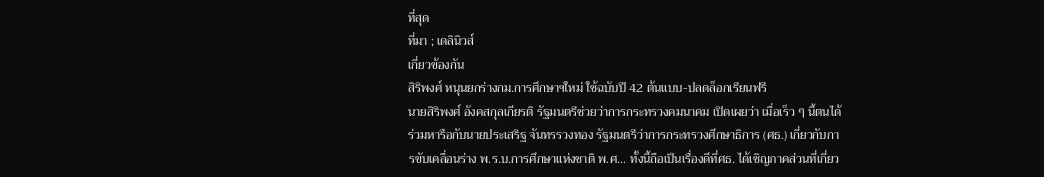ที่สุด
ที่มา ; เดลินิวส์
เกี่ยวข้องกัน
สิริพงศ์ หนุนยกร่างกม.การศึกษาฯใหม่ ใช้ฉบับปี 42 ต้นแบบ-ปลดล็อกเรียนฟรี
นายสิริพงศ์ อังคสกุลเกียรติ รัฐมนตรีช่วยว่าการกระทรวงคมนาคม เปิดเผยว่า เมื่อเร็ว ๆ นี้ตนได้ร่วมหารือกับนายประเสริฐ จันทรรวงทอง รัฐมนตรีว่าการกระทรวงศึกษาธิการ (ศธ.) เกี่ยวกับการขับเคลื่อนร่าง พ.ร.บ.การศึกษาแห่งชาติ พ.ศ… ทั้งนี้ถือเป็นเรื่องดีที่ศธ. ได้เชิญภาคส่วนที่เกี่ยว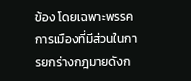ข้อง โดยเฉพาะพรรคการเมืองที่มีส่วนในการยกร่างกฎมายดังก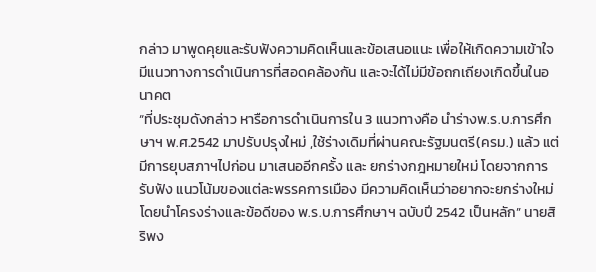กล่าว มาพูดคุยและรับฟังความคิดเห็นและข้อเสนอแนะ เพื่อให้เกิดความเข้าใจ มีแนวทางการดำเนินการที่สอดคล้องกัน และจะได้ไม่มีข้อถกเถียงเกิดขึ้นในอนาคต
“ที่ประชุมดังกล่าว หารือการดำเนินการใน 3 แนวทางคือ นำร่างพ.ร.บ.การศึกษาฯ พ.ศ.2542 มาปรับปรุงใหม่ ,ใช้ร่างเดิมที่ผ่านคณะรัฐมนตรี(ครม.) แล้ว แต่มีการยุบสภาฯไปก่อน มาเสนออีกครั้ง และ ยกร่างกฎหมายใหม่ โดยจากการรับฟัง แนวโน้มของแต่ละพรรคการเมือง มีความคิดเห็นว่าอยากจะยกร่างใหม่ โดยนำโครงร่างและข้อดีของ พ.ร.บ.การศึกษาฯ ฉบับปี 2542 เป็นหลัก” นายสิริพง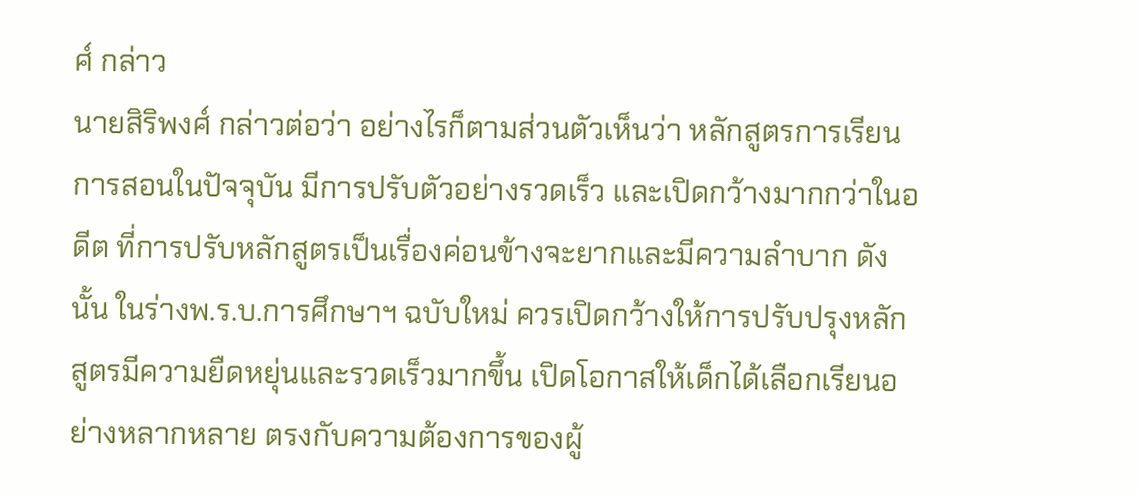ศ์ กล่าว
นายสิริพงศ์ กล่าวต่อว่า อย่างไรก็ตามส่วนตัวเห็นว่า หลักสูตรการเรียนการสอนในปัจจุบัน มีการปรับตัวอย่างรวดเร็ว และเปิดกว้างมากกว่าในอดีต ที่การปรับหลักสูตรเป็นเรื่องค่อนข้างจะยากและมีความลำบาก ดังนั้น ในร่างพ.ร.บ.การศึกษาฯ ฉบับใหม่ ควรเปิดกว้างให้การปรับปรุงหลักสูตรมีความยืดหยุ่นและรวดเร็วมากขึ้น เปิดโอกาสให้เด็กได้เลือกเรียนอย่างหลากหลาย ตรงกับความต้องการของผู้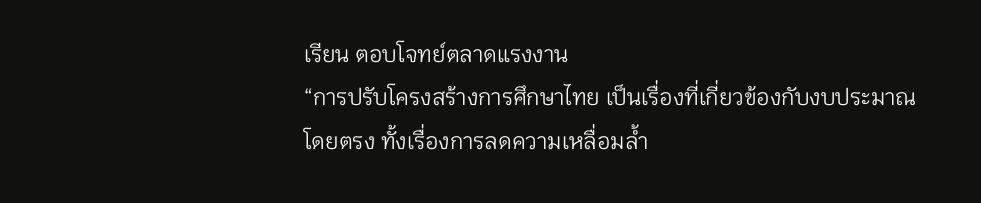เรียน ตอบโจทย์ตลาดแรงงาน
“การปรับโครงสร้างการศึกษาไทย เป็นเรื่องที่เกี่ยวข้องกับงบประมาณโดยตรง ทั้งเรื่องการลดความเหลื่อมล้ำ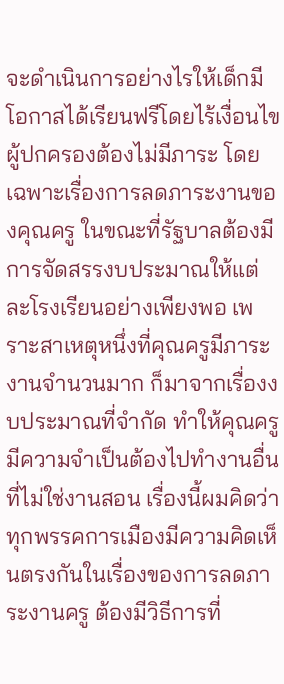จะดำเนินการอย่างไรให้เด็กมีโอกาสได้เรียนฟรีโดยไร้เงื่อนไข ผู้ปกครองต้องไม่มีภาระ โดยเฉพาะเรื่องการลดภาระงานของคุณครู ในขณะที่รัฐบาลต้องมีการจัดสรรงบประมาณให้แต่ละโรงเรียนอย่างเพียงพอ เพราะสาเหตุหนึ่งที่คุณครูมีภาระงานจำนวนมาก ก็มาจากเรื่องงบประมาณที่จำกัด ทำให้คุณครูมีความจำเป็นต้องไปทำงานอื่น ที่ไม่ใช่งานสอน เรื่องนี้ผมคิดว่าทุกพรรคการเมืองมีความคิดเห็นตรงกันในเรื่องของการลดภาระงานครู ต้องมีวิธีการที่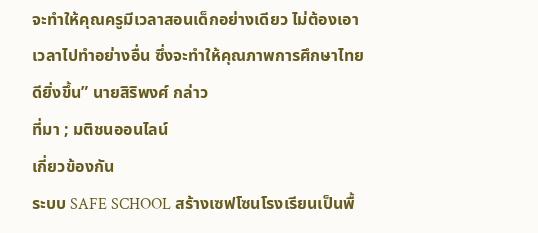จะทำให้คุณครูมีเวลาสอนเด็กอย่างเดียว ไม่ต้องเอาเวลาไปทำอย่างอื่น ซึ่งจะทำให้คุณภาพการศึกษาไทยดียิ่งขึ้น” นายสิริพงศ์ กล่าว
ที่มา ; มติชนออนไลน์
เกี่ยวข้องกัน
ระบบ SAFE SCHOOL สร้างเซฟโซนโรงเรียนเป็นพื้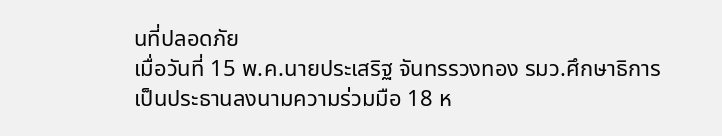นที่ปลอดภัย
เมื่อวันที่ 15 พ.ค.นายประเสริฐ จันทรรวงทอง รมว.ศึกษาธิการ เป็นประธานลงนามความร่วมมือ 18 ห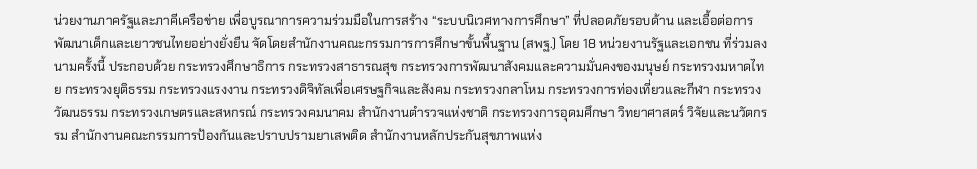น่วยงานภาครัฐและภาคีเครือข่าย เพื่อบูรณาการความร่วมมือในการสร้าง “ระบบนิเวศทางการศึกษา” ที่ปลอดภัยรอบด้าน และเอื้อต่อการพัฒนาเด็กและเยาวชนไทยอย่างยั่งยืน จัดโดยสำนักงานคณะกรรมการการศึกษาขั้นพื้นฐาน (สพฐ.) โดย 18 หน่วยงานรัฐและเอกชน ที่ร่วมลงนามครั้งนี้ ประกอบด้วย กระทรวงศึกษาธิการ กระทรวงสาธารณสุข กระทรวงการพัฒนาสังคมและความมั่นคงของมนุษย์ กระทรวงมหาดไทย กระทรวงยุติธรรม กระทรวงแรงงาน กระทรวงดิจิทัลเพื่อเศรษฐกิจและสังคม กระทรวงกลาโหม กระทรวงการท่องเที่ยวและกีฬา กระทรวงวัฒนธรรม กระทรวงเกษตรและสหกรณ์ กระทรวงคมนาคม สำนักงานตำรวจแห่งชาติ กระทรวงการอุดมศึกษา วิทยาศาสตร์ วิจัยและนวัตกรรม สำนักงานคณะกรรมการป้องกันและปราบปรามยาเสพติด สำนักงานหลักประกันสุขภาพแห่ง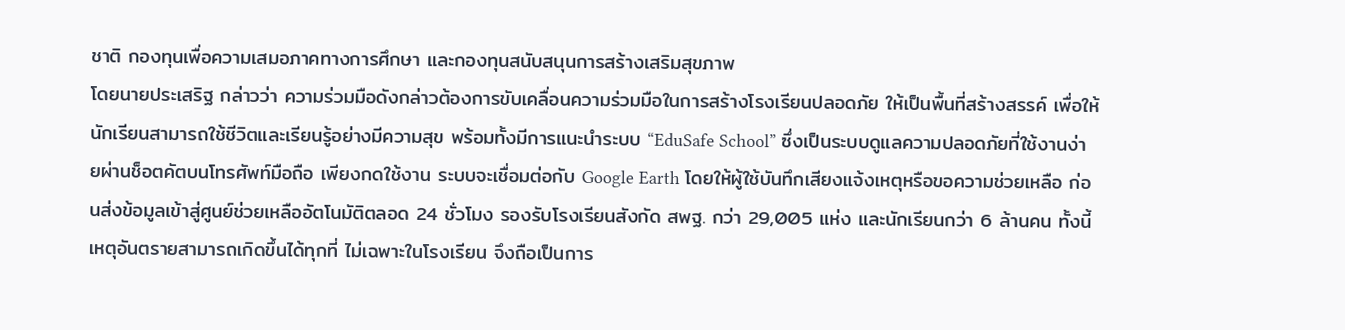ชาติ กองทุนเพื่อความเสมอภาคทางการศึกษา และกองทุนสนับสนุนการสร้างเสริมสุขภาพ
โดยนายประเสริฐ กล่าวว่า ความร่วมมือดังกล่าวต้องการขับเคลื่อนความร่วมมือในการสร้างโรงเรียนปลอดภัย ให้เป็นพื้นที่สร้างสรรค์ เพื่อให้นักเรียนสามารถใช้ชีวิตและเรียนรู้อย่างมีความสุข พร้อมทั้งมีการแนะนำระบบ “EduSafe School” ซึ่งเป็นระบบดูแลความปลอดภัยที่ใช้งานง่ายผ่านช็อตคัตบนโทรศัพท์มือถือ เพียงกดใช้งาน ระบบจะเชื่อมต่อกับ Google Earth โดยให้ผู้ใช้บันทึกเสียงแจ้งเหตุหรือขอความช่วยเหลือ ก่อนส่งข้อมูลเข้าสู่ศูนย์ช่วยเหลืออัตโนมัติตลอด 24 ชั่วโมง รองรับโรงเรียนสังกัด สพฐ. กว่า 29,005 แห่ง และนักเรียนกว่า 6 ล้านคน ทั้งนี้ เหตุอันตรายสามารถเกิดขึ้นได้ทุกที่ ไม่เฉพาะในโรงเรียน จึงถือเป็นการ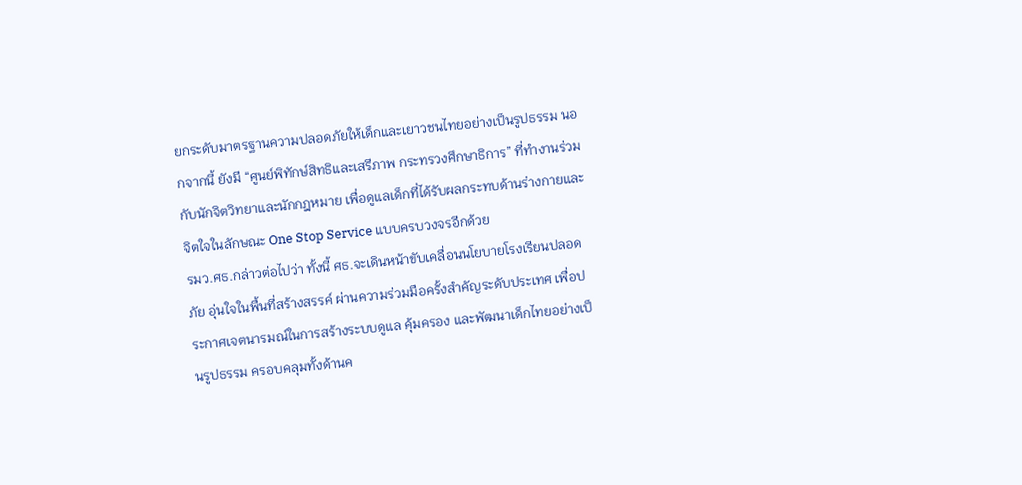ยกระดับมาตรฐานความปลอดภัยให้เด็กและเยาวชนไทยอย่างเป็นรูปธรรม นอกจากนี้ ยังมี “ศูนย์พิทักษ์สิทธิและเสรีภาพ กระทรวงศึกษาธิการ” ที่ทำงานร่วมกับนักจิตวิทยาและนักกฎหมาย เพื่อดูแลเด็กที่ได้รับผลกระทบด้านร่างกายและจิตใจในลักษณะ One Stop Service แบบครบวงจรอีกด้วย
รมว.ศธ.กล่าวต่อไปว่า ทั้งนี้ ศธ.จะเดินหน้าขับเคลื่อนนโยบายโรงเรียนปลอดภัย อุ่นใจในพื้นที่สร้างสรรค์ ผ่านความร่วมมือครั้งสำคัญระดับประเทศ เพื่อประกาศเจตนารมณ์ในการสร้างระบบดูแล คุ้มครอง และพัฒนาเด็กไทยอย่างเป็นรูปธรรม ครอบคลุมทั้งด้านค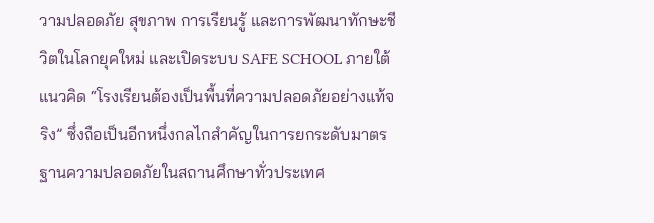วามปลอดภัย สุขภาพ การเรียนรู้ และการพัฒนาทักษะชีวิตในโลกยุคใหม่ และเปิดระบบ SAFE SCHOOL ภายใต้แนวคิด “โรงเรียนต้องเป็นพื้นที่ความปลอดภัยอย่างแท้จริง” ซึ่งถือเป็นอีกหนึ่งกลไกสำคัญในการยกระดับมาตรฐานความปลอดภัยในสถานศึกษาทั่วประเทศ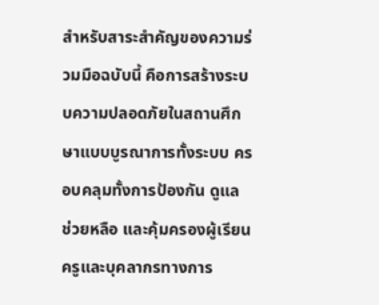สำหรับสาระสำคัญของความร่วมมือฉบับนี้ คือการสร้างระบบความปลอดภัยในสถานศึกษาแบบบูรณาการทั้งระบบ ครอบคลุมทั้งการป้องกัน ดูแล ช่วยหลือ และคุ้มครองผู้เรียน ครูและบุคลากรทางการ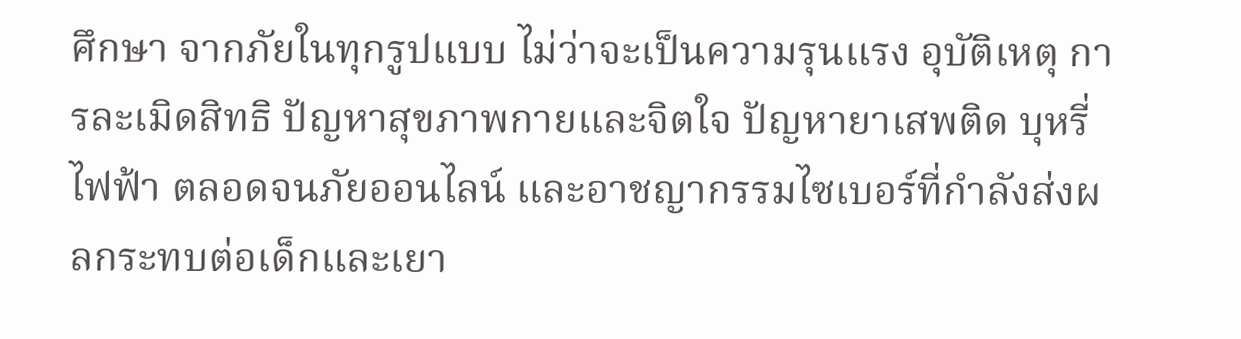ศึกษา จากภัยในทุกรูปแบบ ไม่ว่าจะเป็นความรุนแรง อุบัติเหตุ การละเมิดสิทธิ ปัญหาสุขภาพกายและจิตใจ ปัญหายาเสพติด บุหรี่ไฟฟ้า ตลอดจนภัยออนไลน์ และอาชญากรรมไซเบอร์ที่กำลังส่งผลกระทบต่อเด็กและเยา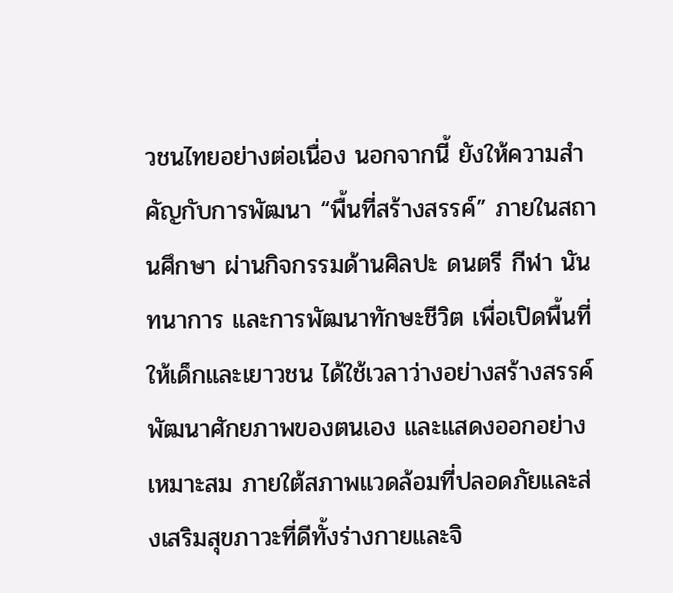วชนไทยอย่างต่อเนื่อง นอกจากนี้ ยังให้ความสำคัญกับการพัฒนา “พื้นที่สร้างสรรค์” ภายในสถานศึกษา ผ่านกิจกรรมด้านศิลปะ ดนตรี กีฬา นันทนาการ และการพัฒนาทักษะชีวิต เพื่อเปิดพื้นที่ให้เด็กและเยาวชน ได้ใช้เวลาว่างอย่างสร้างสรรค์ พัฒนาศักยภาพของตนเอง และแสดงออกอย่างเหมาะสม ภายใต้สภาพแวดล้อมที่ปลอดภัยและส่งเสริมสุขภาวะที่ดีทั้งร่างกายและจิ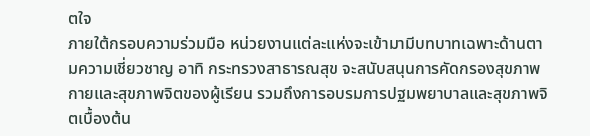ตใจ
ภายใต้กรอบความร่วมมือ หน่วยงานแต่ละแห่งจะเข้ามามีบทบาทเฉพาะด้านตามความเชี่ยวชาญ อาทิ กระทรวงสาธารณสุข จะสนับสนุนการคัดกรองสุขภาพกายและสุขภาพจิตของผู้เรียน รวมถึงการอบรมการปฐมพยาบาลและสุขภาพจิตเบื้องต้น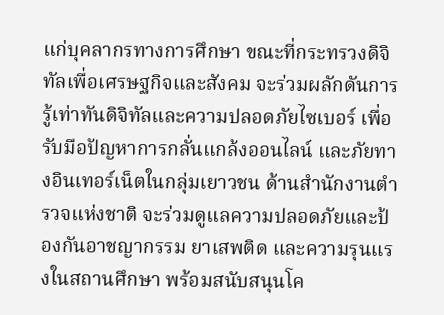แก่บุคลากรทางการศึกษา ขณะที่กระทรวงดิจิทัลเพื่อเศรษฐกิจและสังคม จะร่วมผลักดันการรู้เท่าทันดิจิทัลและความปลอดภัยไซเบอร์ เพื่อรับมือปัญหาการกลั่นแกล้งออนไลน์ และภัยทางอินเทอร์เน็ตในกลุ่มเยาวชน ด้านสำนักงานตำรวจแห่งชาติ จะร่วมดูแลความปลอดภัยและป้องกันอาชญากรรม ยาเสพติด และความรุนแรงในสถานศึกษา พร้อมสนับสนุนโค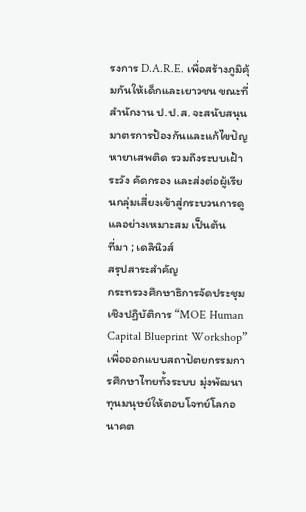รงการ D.A.R.E. เพื่อสร้างภูมิคุ้มกันให้เด็กและเยาวชน ขณะที่สำนักงาน ป.ป.ส. จะสนับสนุนมาตรการป้องกันและแก้ไขปัญหายาเสพติด รวมถึงระบบเฝ้าระวัง คัดกรอง และส่งต่อผู้เรียนกลุ่มเสี่ยงเข้าสู่กระบวนการดูแลอย่างเหมาะสม เป็นต้น
ที่มา ; เดลินิวส์
สรุปสาระสำคัญ
กระทรวงศึกษาธิการจัดประชุมเชิงปฏิบัติการ “MOE Human Capital Blueprint Workshop” เพื่อออกแบบสถาปัตยกรรมการศึกษาไทยทั้งระบบ มุ่งพัฒนาทุนมนุษย์ให้ตอบโจทย์โลกอนาคต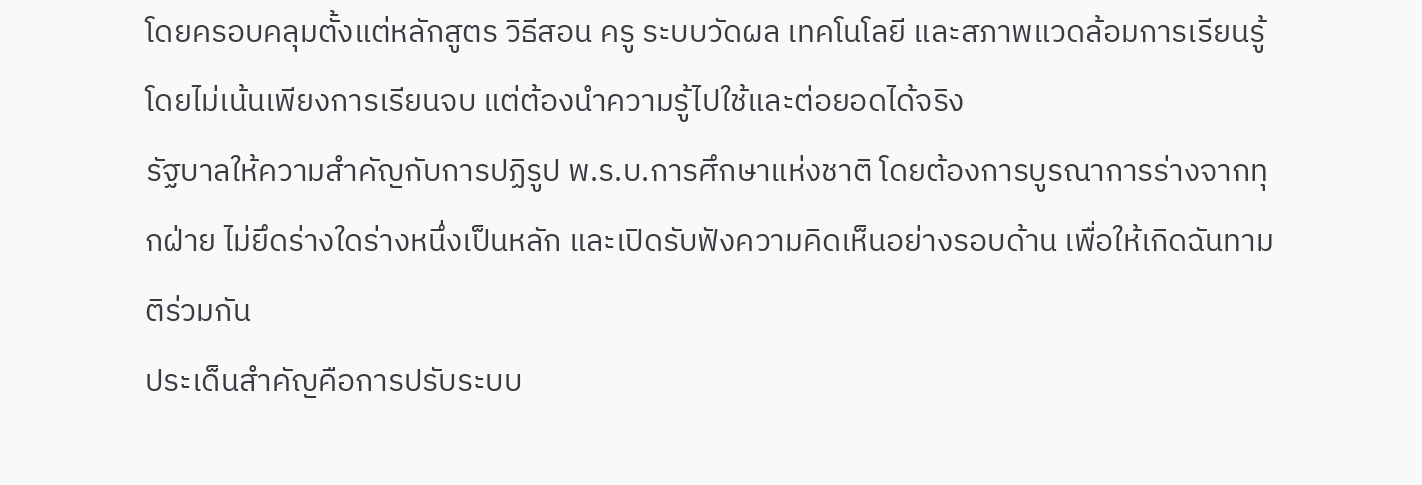โดยครอบคลุมตั้งแต่หลักสูตร วิธีสอน ครู ระบบวัดผล เทคโนโลยี และสภาพแวดล้อมการเรียนรู้ โดยไม่เน้นเพียงการเรียนจบ แต่ต้องนำความรู้ไปใช้และต่อยอดได้จริง
รัฐบาลให้ความสำคัญกับการปฏิรูป พ.ร.บ.การศึกษาแห่งชาติ โดยต้องการบูรณาการร่างจากทุกฝ่าย ไม่ยึดร่างใดร่างหนึ่งเป็นหลัก และเปิดรับฟังความคิดเห็นอย่างรอบด้าน เพื่อให้เกิดฉันทามติร่วมกัน
ประเด็นสำคัญคือการปรับระบบ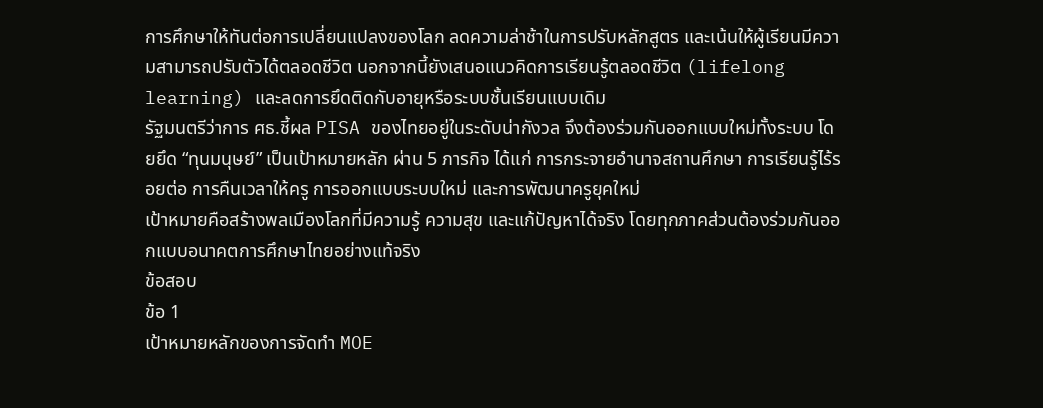การศึกษาให้ทันต่อการเปลี่ยนแปลงของโลก ลดความล่าช้าในการปรับหลักสูตร และเน้นให้ผู้เรียนมีความสามารถปรับตัวได้ตลอดชีวิต นอกจากนี้ยังเสนอแนวคิดการเรียนรู้ตลอดชีวิต (lifelong learning) และลดการยึดติดกับอายุหรือระบบชั้นเรียนแบบเดิม
รัฐมนตรีว่าการ ศธ.ชี้ผล PISA ของไทยอยู่ในระดับน่ากังวล จึงต้องร่วมกันออกแบบใหม่ทั้งระบบ โดยยึด “ทุนมนุษย์” เป็นเป้าหมายหลัก ผ่าน 5 ภารกิจ ได้แก่ การกระจายอำนาจสถานศึกษา การเรียนรู้ไร้รอยต่อ การคืนเวลาให้ครู การออกแบบระบบใหม่ และการพัฒนาครูยุคใหม่
เป้าหมายคือสร้างพลเมืองโลกที่มีความรู้ ความสุข และแก้ปัญหาได้จริง โดยทุกภาคส่วนต้องร่วมกันออกแบบอนาคตการศึกษาไทยอย่างแท้จริง
ข้อสอบ
ข้อ 1
เป้าหมายหลักของการจัดทำ MOE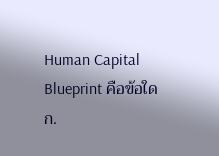Human Capital Blueprint คือข้อใด
ก.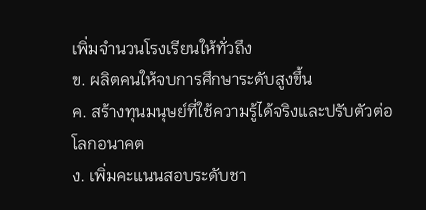เพิ่มจำนวนโรงเรียนให้ทั่วถึง
ข. ผลิตคนให้จบการศึกษาระดับสูงขึ้น
ค. สร้างทุนมนุษย์ที่ใช้ความรู้ได้จริงและปรับตัวต่อโลกอนาคต
ง. เพิ่มคะแนนสอบระดับชา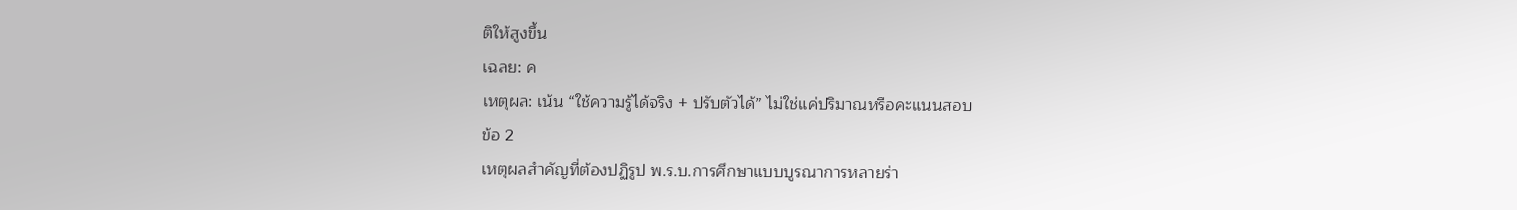ติให้สูงขึ้น
เฉลย: ค
เหตุผล: เน้น “ใช้ความรู้ได้จริง + ปรับตัวได้” ไม่ใช่แค่ปริมาณหรือคะแนนสอบ
ข้อ 2
เหตุผลสำคัญที่ต้องปฏิรูป พ.ร.บ.การศึกษาแบบบูรณาการหลายร่า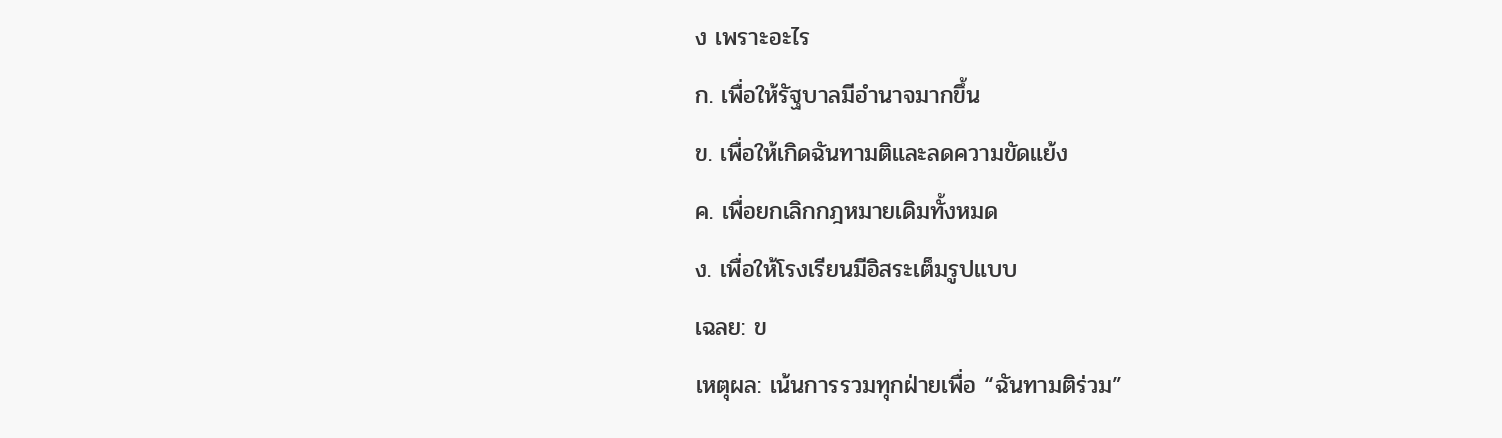ง เพราะอะไร
ก. เพื่อให้รัฐบาลมีอำนาจมากขึ้น
ข. เพื่อให้เกิดฉันทามติและลดความขัดแย้ง
ค. เพื่อยกเลิกกฎหมายเดิมทั้งหมด
ง. เพื่อให้โรงเรียนมีอิสระเต็มรูปแบบ
เฉลย: ข
เหตุผล: เน้นการรวมทุกฝ่ายเพื่อ “ฉันทามติร่วม”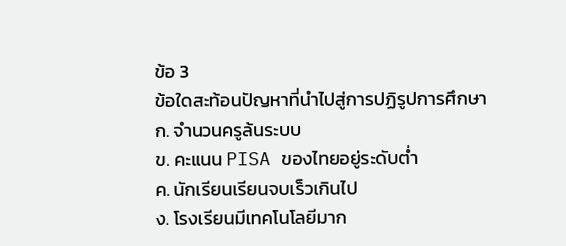ข้อ 3
ข้อใดสะท้อนปัญหาที่นำไปสู่การปฏิรูปการศึกษา
ก. จำนวนครูล้นระบบ
ข. คะแนน PISA ของไทยอยู่ระดับต่ำ
ค. นักเรียนเรียนจบเร็วเกินไป
ง. โรงเรียนมีเทคโนโลยีมาก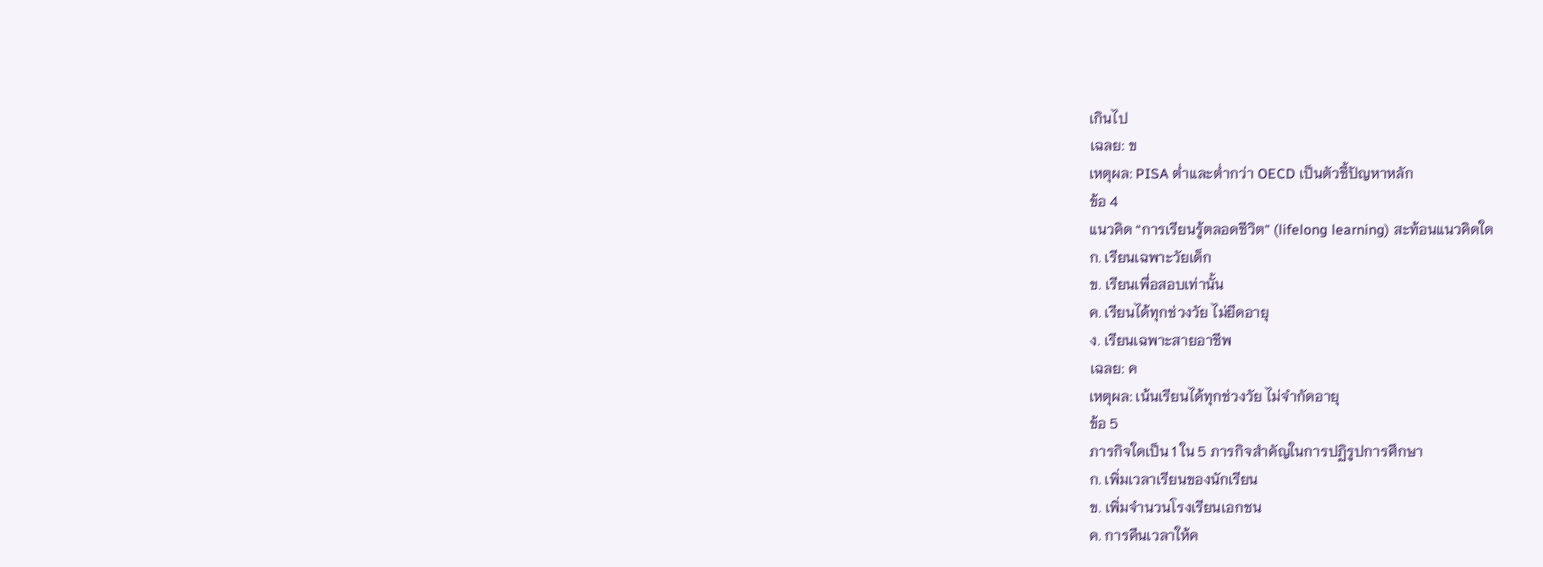เกินไป
เฉลย: ข
เหตุผล: PISA ต่ำและต่ำกว่า OECD เป็นตัวชี้ปัญหาหลัก
ข้อ 4
แนวคิด “การเรียนรู้ตลอดชีวิต” (lifelong learning) สะท้อนแนวคิดใด
ก. เรียนเฉพาะวัยเด็ก
ข. เรียนเพื่อสอบเท่านั้น
ค. เรียนได้ทุกช่วงวัย ไม่ยึดอายุ
ง. เรียนเฉพาะสายอาชีพ
เฉลย: ค
เหตุผล: เน้นเรียนได้ทุกช่วงวัย ไม่จำกัดอายุ
ข้อ 5
ภารกิจใดเป็น 1 ใน 5 ภารกิจสำคัญในการปฏิรูปการศึกษา
ก. เพิ่มเวลาเรียนของนักเรียน
ข. เพิ่มจำนวนโรงเรียนเอกชน
ค. การคืนเวลาให้ค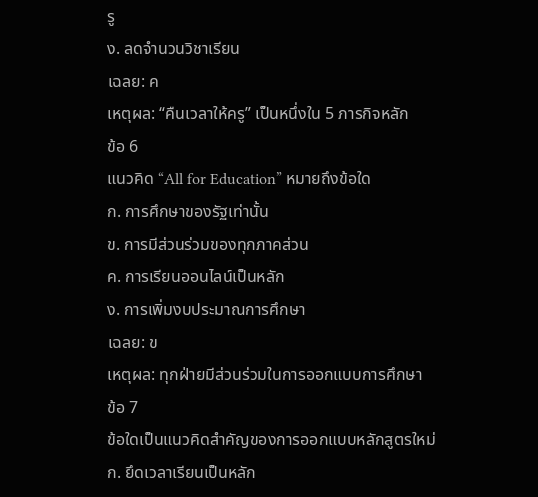รู
ง. ลดจำนวนวิชาเรียน
เฉลย: ค
เหตุผล: “คืนเวลาให้ครู” เป็นหนึ่งใน 5 ภารกิจหลัก
ข้อ 6
แนวคิด “All for Education” หมายถึงข้อใด
ก. การศึกษาของรัฐเท่านั้น
ข. การมีส่วนร่วมของทุกภาคส่วน
ค. การเรียนออนไลน์เป็นหลัก
ง. การเพิ่มงบประมาณการศึกษา
เฉลย: ข
เหตุผล: ทุกฝ่ายมีส่วนร่วมในการออกแบบการศึกษา
ข้อ 7
ข้อใดเป็นแนวคิดสำคัญของการออกแบบหลักสูตรใหม่
ก. ยึดเวลาเรียนเป็นหลัก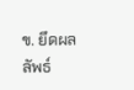ข. ยึดผลลัพธ์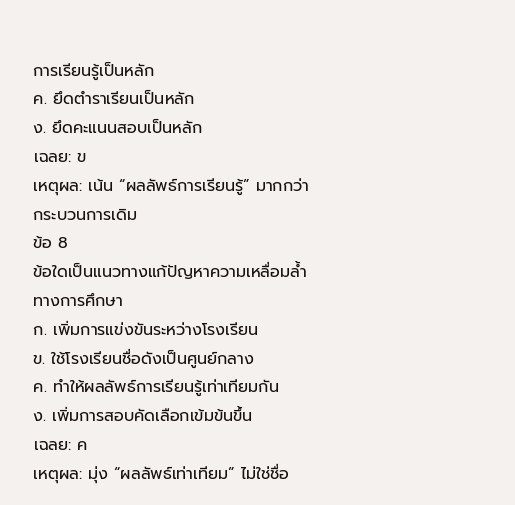การเรียนรู้เป็นหลัก
ค. ยึดตำราเรียนเป็นหลัก
ง. ยึดคะแนนสอบเป็นหลัก
เฉลย: ข
เหตุผล: เน้น “ผลลัพธ์การเรียนรู้” มากกว่ากระบวนการเดิม
ข้อ 8
ข้อใดเป็นแนวทางแก้ปัญหาความเหลื่อมล้ำทางการศึกษา
ก. เพิ่มการแข่งขันระหว่างโรงเรียน
ข. ใช้โรงเรียนชื่อดังเป็นศูนย์กลาง
ค. ทำให้ผลลัพธ์การเรียนรู้เท่าเทียมกัน
ง. เพิ่มการสอบคัดเลือกเข้มข้นขึ้น
เฉลย: ค
เหตุผล: มุ่ง “ผลลัพธ์เท่าเทียม” ไม่ใช่ชื่อ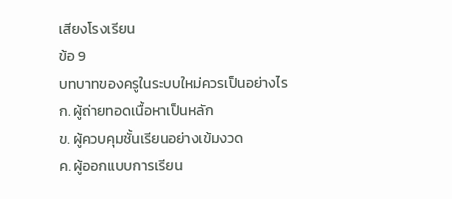เสียงโรงเรียน
ข้อ 9
บทบาทของครูในระบบใหม่ควรเป็นอย่างไร
ก. ผู้ถ่ายทอดเนื้อหาเป็นหลัก
ข. ผู้ควบคุมชั้นเรียนอย่างเข้มงวด
ค. ผู้ออกแบบการเรียน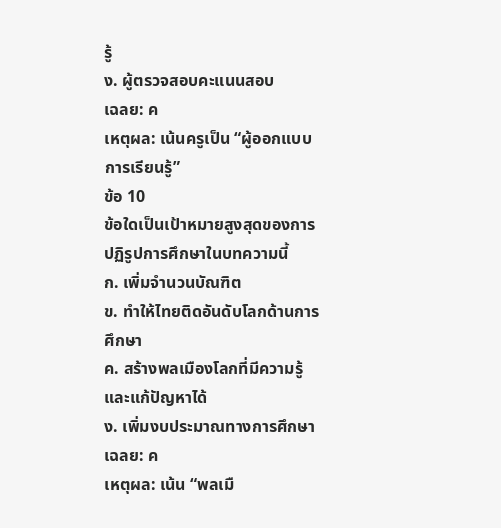รู้
ง. ผู้ตรวจสอบคะแนนสอบ
เฉลย: ค
เหตุผล: เน้นครูเป็น “ผู้ออกแบบการเรียนรู้”
ข้อ 10
ข้อใดเป็นเป้าหมายสูงสุดของการปฏิรูปการศึกษาในบทความนี้
ก. เพิ่มจำนวนบัณฑิต
ข. ทำให้ไทยติดอันดับโลกด้านการศึกษา
ค. สร้างพลเมืองโลกที่มีความรู้และแก้ปัญหาได้
ง. เพิ่มงบประมาณทางการศึกษา
เฉลย: ค
เหตุผล: เน้น “พลเมื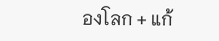องโลก + แก้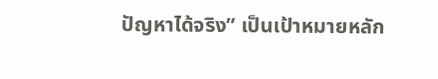ปัญหาได้จริง” เป็นเป้าหมายหลัก